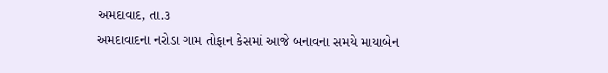અમદાવાદ, તા.૩
અમદાવાદના નરોડા ગામ તોફાન કેસમાં આજે બનાવના સમયે માયાબેન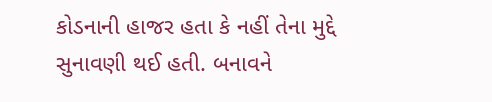કોડનાની હાજર હતા કે નહીં તેના મુદ્દે સુનાવણી થઈ હતી. બનાવને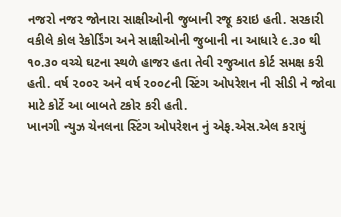નજરો નજર જોનારા સાક્ષીઓની જુબાની રજૂ કરાઇ હતી. સરકારી વકીલે કોલ રેકોર્ડિંગ અને સાક્ષીઓની જુબાની ના આધારે ૯.૩૦ થી ૧૦.૩૦ વચ્ચે ઘટના સ્થળે હાજર હતા તેવી રજુઆત કોર્ટ સમક્ષ કરી હતી. વર્ષ ૨૦૦૨ અને વર્ષ ૨૦૦૮ની સ્ટિંગ ઓપરેશન ની સીડી ને જોવા માટે કોર્ટે આ બાબતે ટકોર કરી હતી.
ખાનગી ન્યુઝ ચેનલના સ્ટિંગ ઓપરેશન નું એફ.એસ.એલ કરાયું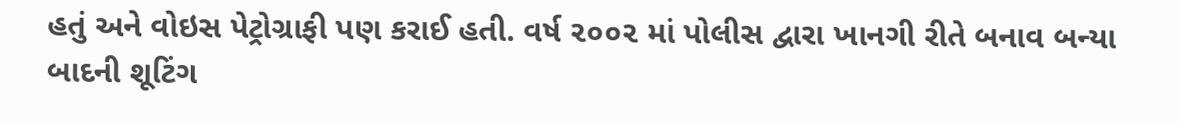હતું અને વોઇસ પેટ્રોગ્રાફી પણ કરાઈ હતી. વર્ષ ૨૦૦૨ માં પોલીસ દ્વારા ખાનગી રીતે બનાવ બન્યા બાદની શૂટિંગ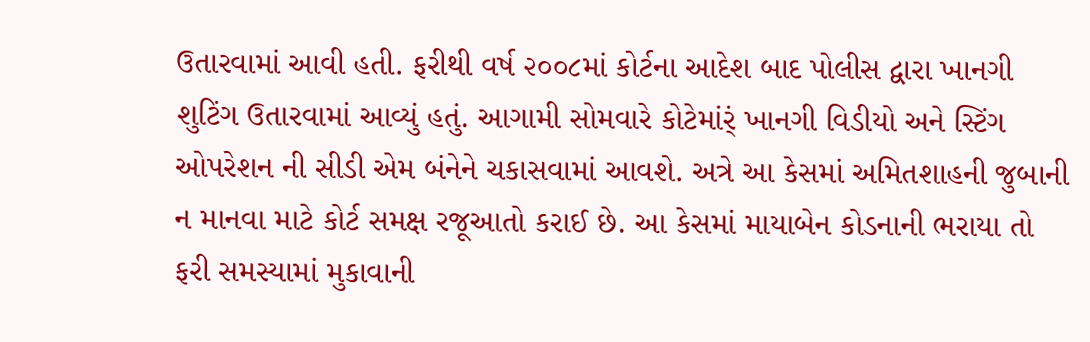ઉતારવામાં આવી હતી. ફરીથી વર્ષ ૨૦૦૮માં કોર્ટના આદેશ બાદ પોલીસ દ્વારા ખાનગી શુટિંગ ઉતારવામાં આવ્યું હતું. આગામી સોમવારે કોટેમાંર્ં ખાનગી વિડીયો અને સ્ટિંગ ઓપરેશન ની સીડી એમ બંનેને ચકાસવામાં આવશે. અત્રે આ કેસમાં અમિતશાહની જુબાની ન માનવા માટે કોર્ટ સમક્ષ રજૂઆતો કરાઈ છે. આ કેસમાં માયાબેન કોડનાની ભરાયા તો ફરી સમસ્યામાં મુકાવાની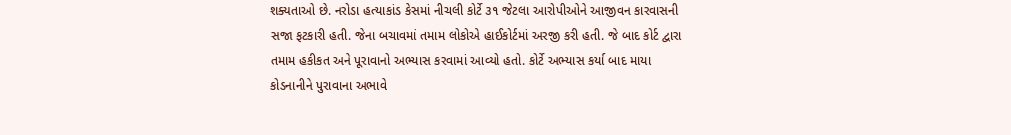શક્યતાઓ છે. નરોડા હત્યાકાંડ કેસમાં નીચલી કોર્ટે ૩૧ જેટલા આરોપીઓને આજીવન કારવાસની સજા ફટકારી હતી. જેના બચાવમાં તમામ લોકોએ હાઈકોર્ટમાં અરજી કરી હતી. જે બાદ કોર્ટ દ્વારા તમામ હકીકત અને પૂરાવાનો અભ્યાસ કરવામાં આવ્યો હતો. કોર્ટે અભ્યાસ કર્યા બાદ માયા કોડનાનીને પુરાવાના અભાવે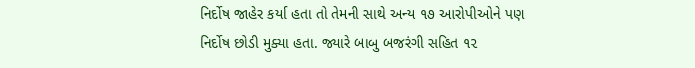નિર્દોષ જાહેર કર્યા હતા તો તેમની સાથે અન્ય ૧૭ આરોપીઓને પણ નિર્દોષ છોડી મુક્યા હતા. જ્યારે બાબુ બજરંગી સહિત ૧૨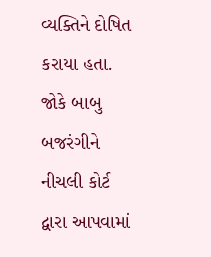વ્યક્તિને દોષિત કરાયા હતા. જોકે બાબુ બજરંગીને નીચલી કોર્ટ દ્વારા આપવામાં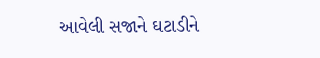આવેલી સજાને ઘટાડીને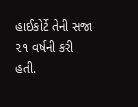હાઈકોર્ટે તેની સજા ૨૧ વર્ષની કરી હતી.